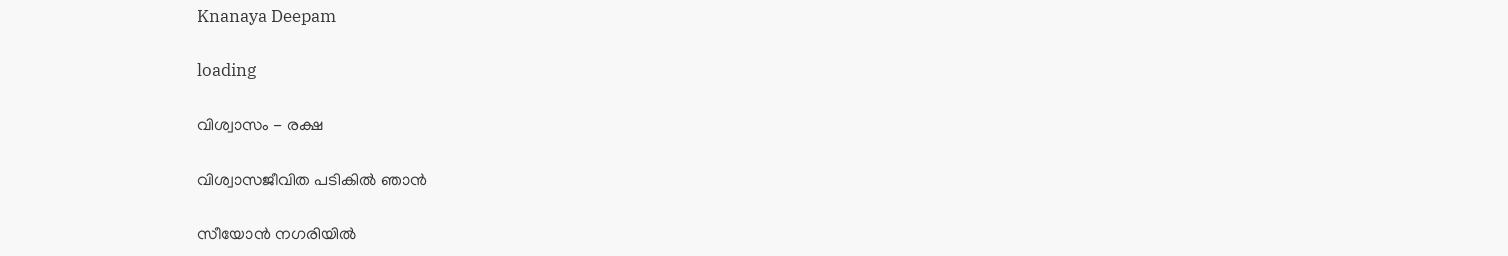Knanaya Deepam

loading

വിശ്വാസം - രക്ഷ

വിശ്വാസജീവിത പടികിൽ ഞാൻ

സീയോൻ നഗരിയിൽ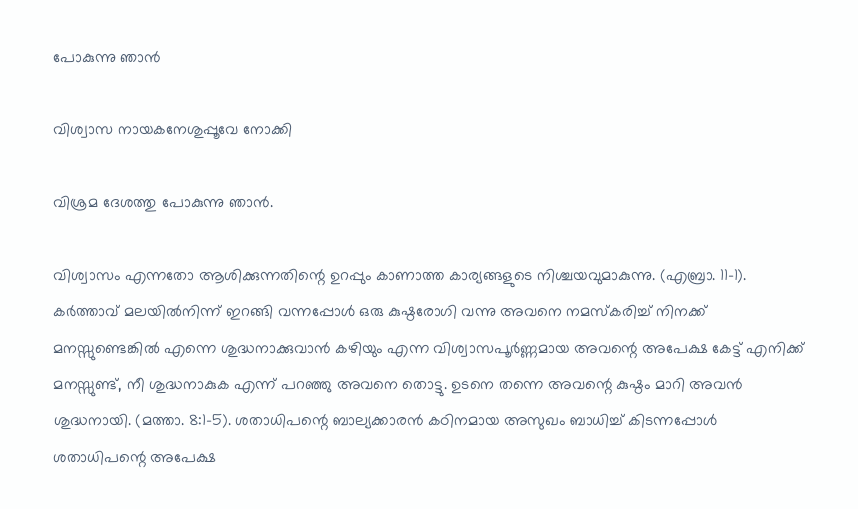പോകുന്നു ഞാൻ

വിശ്വാസ നായകനേശുപ്പൂവേ നോക്കി

വിശ്രമ ദേശത്തു പോകുന്നു ഞാൻ.

വിശ്വാസം എന്നതോ ആശിക്കുന്നതിന്റെ ഉറപ്പും കാണാത്ത കാര്യങ്ങളുടെ നിശ്ചയവുമാകുന്നു. (എബ്രാ. 11-1). കർത്താവ് മലയിൽനിന്ന് ഇറങ്ങി വന്നപ്പോൾ ഒരു കുഷ്ഠരോഗി വന്നു അവനെ നമസ്കരിച്ച് നിനക്ക് മനസ്സുണ്ടെങ്കിൽ എന്നെ ശുദ്ധനാക്കുവാൻ കഴിയും എന്ന വിശ്വാസപൂർണ്ണമായ അവന്റെ അപേക്ഷ കേട്ട് എനിക്ക് മനസ്സുണ്ട്, നീ ശുദ്ധനാകുക എന്ന് പറഞ്ഞു അവനെ തൊട്ടു. ഉടനെ തന്നെ അവന്റെ കുഷ്ഠം മാറി അവൻ ശുദ്ധനായി. (മത്താ. 8:1-5). ശതാധിപന്റെ ബാല്യക്കാരൻ കഠിനമായ അസുഖം ബാധിച്ച് കിടന്നപ്പോൾ ശതാധിപന്റെ അപേക്ഷ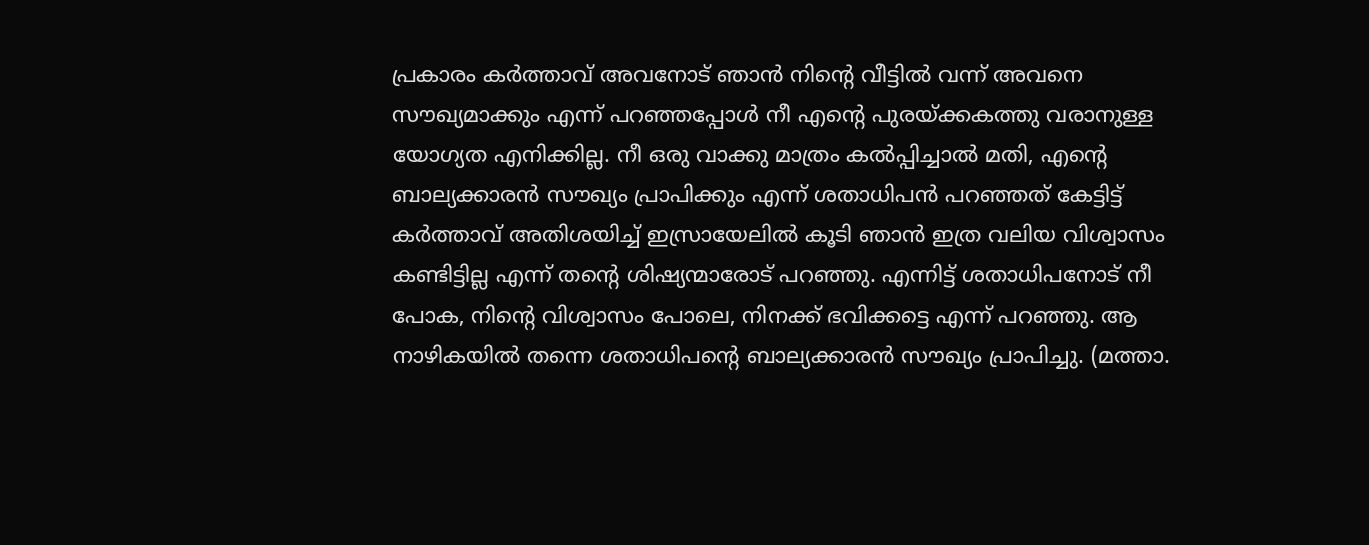പ്രകാരം കർത്താവ് അവനോട് ഞാൻ നിന്റെ വീട്ടിൽ വന്ന് അവനെ സൗഖ്യമാക്കും എന്ന് പറഞ്ഞപ്പോൾ നീ എന്റെ പുരയ്ക്കകത്തു വരാനുള്ള യോഗ്യത എനിക്കില്ല. നീ ഒരു വാക്കു മാത്രം കൽപ്പിച്ചാൽ മതി, എന്റെ ബാല്യക്കാരൻ സൗഖ്യം പ്രാപിക്കും എന്ന് ശതാധിപൻ പറഞ്ഞത് കേട്ടിട്ട് കർത്താവ് അതിശയിച്ച് ഇസ്രായേലിൽ കൂടി ഞാൻ ഇത്ര വലിയ വിശ്വാസം കണ്ടിട്ടില്ല എന്ന് തന്റെ ശിഷ്യന്മാരോട് പറഞ്ഞു. എന്നിട്ട് ശതാധിപനോട് നീ പോക, നിന്റെ വിശ്വാസം പോലെ, നിനക്ക് ഭവിക്കട്ടെ എന്ന് പറഞ്ഞു. ആ നാഴികയിൽ തന്നെ ശതാധിപന്റെ ബാല്യക്കാരൻ സൗഖ്യം പ്രാപിച്ചു. (മത്താ.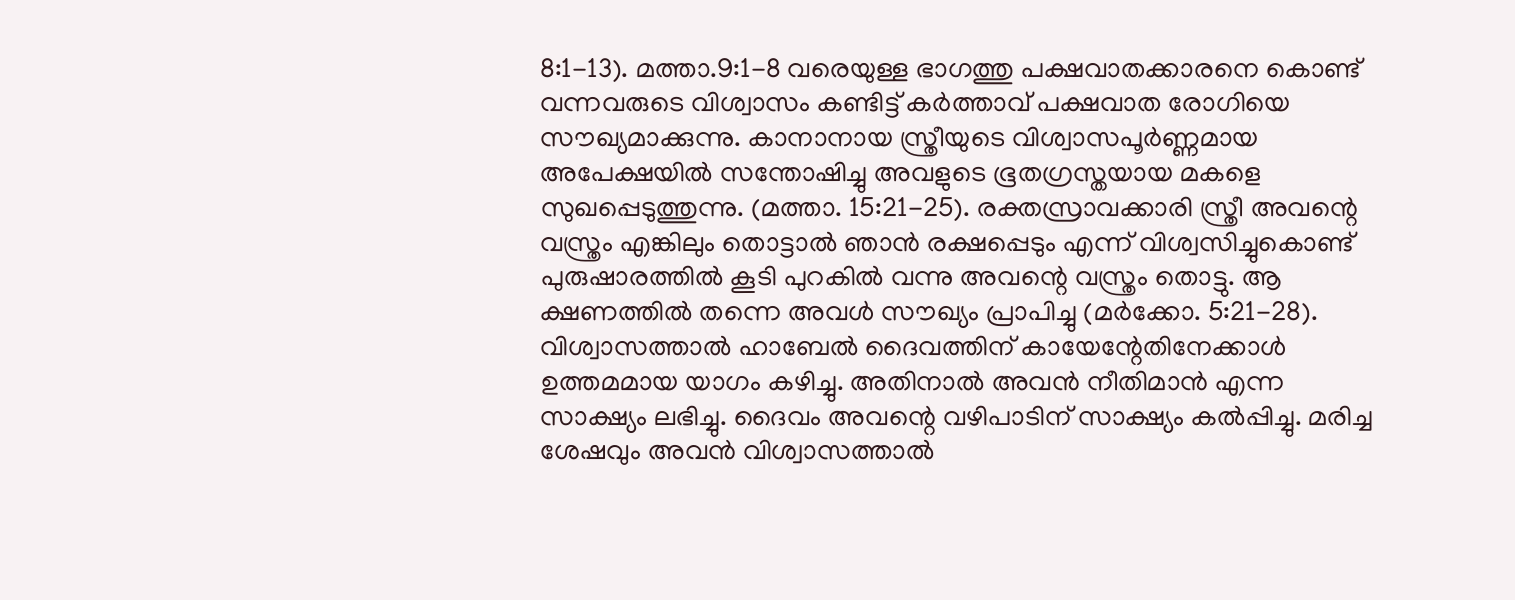8:1-13). മത്താ.9:1-8 വരെയുള്ള ഭാഗത്തു പക്ഷവാതക്കാരനെ കൊണ്ട് വന്നവരുടെ വിശ്വാസം കണ്ടിട്ട് കർത്താവ് പക്ഷവാത രോഗിയെ സൗഖ്യമാക്കുന്നു. കാനാനായ സ്ത്രീയുടെ വിശ്വാസപൂർണ്ണമായ അപേക്ഷയിൽ സന്തോഷിച്ചു അവളുടെ ഭൂതഗ്രസ്തയായ മകളെ സുഖപ്പെടുത്തുന്നു. (മത്താ. 15:21-25). രക്തസ്രാവക്കാരി സ്ത്രീ അവന്റെ വസ്ത്രം എങ്കിലും തൊട്ടാൽ ഞാൻ രക്ഷപ്പെടും എന്ന് വിശ്വസിച്ചുകൊണ്ട് പുരുഷാരത്തിൽ കൂടി പുറകിൽ വന്നു അവന്റെ വസ്ത്രം തൊട്ടു. ആ ക്ഷണത്തിൽ തന്നെ അവൾ സൗഖ്യം പ്രാപിച്ചു (മർക്കോ. 5:21-28). വിശ്വാസത്താൽ ഹാബേൽ ദൈവത്തിന് കായേന്റേതിനേക്കാൾ ഉത്തമമായ യാഗം കഴിച്ചു. അതിനാൽ അവൻ നീതിമാൻ എന്ന സാക്ഷ്യം ലഭിച്ചു. ദൈവം അവന്റെ വഴിപാടിന് സാക്ഷ്യം കൽപ്പിച്ചു. മരിച്ച ശേഷവും അവൻ വിശ്വാസത്താൽ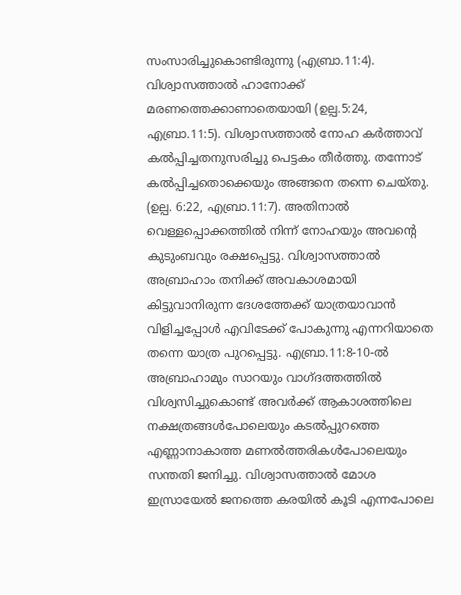സംസാരിച്ചുകൊണ്ടിരുന്നു (എബ്രാ.11:4). വിശ്വാസത്താൽ ഹാനോക്ക് മരണത്തെക്കാണാതെയായി (ഉല്പ.5:24, എബ്രാ.11:5). വിശ്വാസത്താൽ നോഹ കർത്താവ് കൽപ്പിച്ചതനുസരിച്ചു പെട്ടകം തീർത്തു. തന്നോട് കൽപ്പിച്ചതൊക്കെയും അങ്ങനെ തന്നെ ചെയ്തു. (ഉല്പ. 6:22, എബ്രാ.11:7). അതിനാൽ വെള്ളപ്പൊക്കത്തിൽ നിന്ന് നോഹയും അവന്റെ കുടുംബവും രക്ഷപ്പെട്ടു. വിശ്വാസത്താൽ അബ്രാഹാം തനിക്ക് അവകാശമായി കിട്ടുവാനിരുന്ന ദേശത്തേക്ക് യാത്രയാവാൻ വിളിച്ചപ്പോൾ എവിടേക്ക് പോകുന്നു എന്നറിയാതെ തന്നെ യാത്ര പുറപ്പെട്ടു. എബ്രാ.11:8-10-ൽ അബ്രാഹാമും സാറയും വാഗ്ദത്തത്തിൽ വിശ്വസിച്ചുകൊണ്ട് അവർക്ക് ആകാശത്തിലെ നക്ഷത്രങ്ങൾപോലെയും കടൽപ്പുറത്തെ എണ്ണാനാകാത്ത മണൽത്തരികൾപോലെയും സന്തതി ജനിച്ചു. വിശ്വാസത്താൽ മോശ ഇസ്രായേൽ ജനത്തെ കരയിൽ കൂടി എന്നപോലെ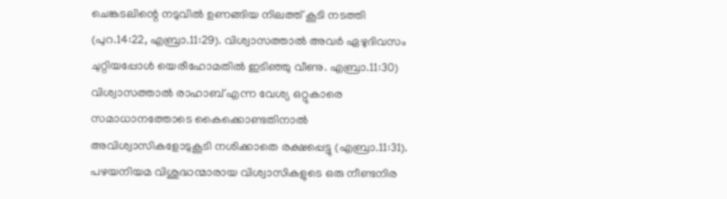ചെങ്കടലിന്റെ നടുവിൽ ഉണങ്ങിയ നിലത്ത് കൂടി നടത്തി (പുറ.14:22, എബ്രാ.11:29). വിശ്വാസത്താൽ അവർ ഏഴുദിവസം ചുറ്റിയപ്പോൾ യെരീഹോമതിൽ ഇടിഞ്ഞു വീണു. എബ്രാ.11:30) വിശ്വാസത്താൽ രാഹാബ് എന്ന വേശ്യ ഒറ്റുകാരെ സമാധാനത്തോടെ കൈക്കൊണ്ടതിനാൽ അവിശ്വാസികളോടുകൂടി നശിക്കാതെ രക്ഷപ്പെട്ടു (എബ്രാ.11:31). പഴയനിയമ വിശുദ്ധന്മാരായ വിശ്വാസികളുടെ ഒരു നീണ്ടനിര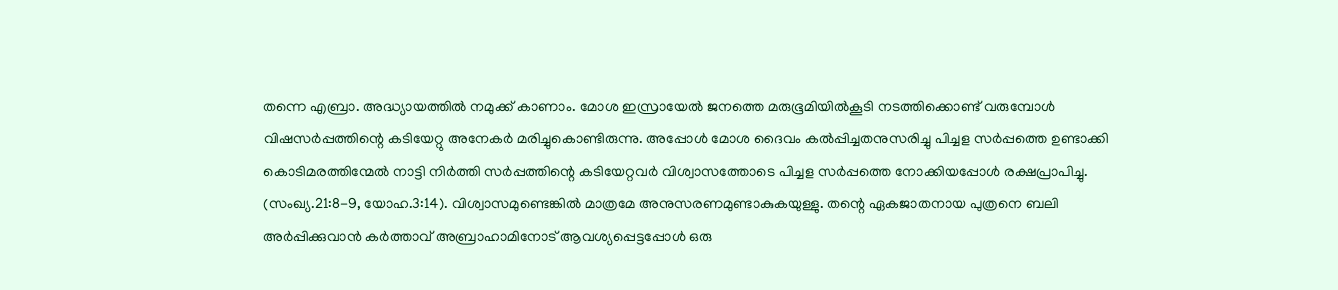തന്നെ എബ്രാ. അദ്ധ്യായത്തിൽ നമുക്ക് കാണാം. മോശ ഇസ്രായേൽ ജനത്തെ മരുഭൂമിയിൽകൂടി നടത്തിക്കൊണ്ട് വരുമ്പോൾ വിഷസർപ്പത്തിന്റെ കടിയേറ്റു അനേകർ മരിച്ചുകൊണ്ടിരുന്നു. അപ്പോൾ മോശ ദൈവം കൽപ്പിച്ചതനുസരിച്ചു പിച്ചള സർപ്പത്തെ ഉണ്ടാക്കി കൊടിമരത്തിന്മേൽ നാട്ടി നിർത്തി സർപ്പത്തിന്റെ കടിയേറ്റവർ വിശ്വാസത്തോടെ പിച്ചള സർപ്പത്തെ നോക്കിയപ്പോൾ രക്ഷപ്രാപിച്ചു. (സംഖ്യ.21:8-9, യോഹ.3:14). വിശ്വാസമുണ്ടെങ്കിൽ മാത്രമേ അനുസരണമുണ്ടാകുകയുള്ളു. തന്റെ ഏകജാതനായ പുത്രനെ ബലി അർപ്പിക്കുവാൻ കർത്താവ് അബ്രാഹാമിനോട് ആവശ്യപ്പെട്ടപ്പോൾ ഒരു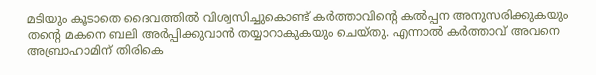മടിയും കൂടാതെ ദൈവത്തിൽ വിശ്വസിച്ചുകൊണ്ട് കർത്താവിന്റെ കൽപ്പന അനുസരിക്കുകയും തന്റെ മകനെ ബലി അർപ്പിക്കുവാൻ തയ്യാറാകുകയും ചെയ്തു. എന്നാൽ കർത്താവ് അവനെ അബ്രാഹാമിന് തിരികെ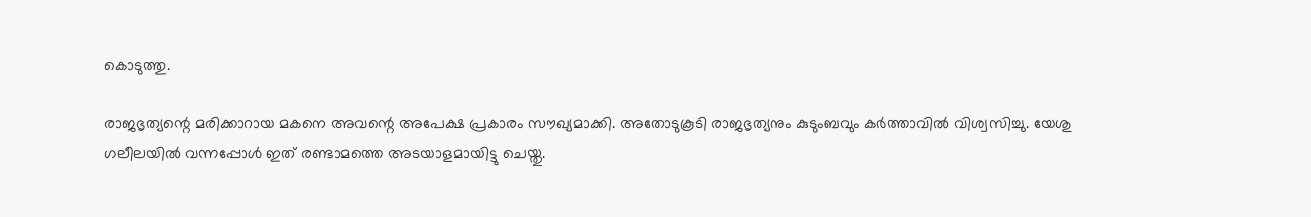കൊടുത്തു.

രാജഭൃത്യന്റെ മരിക്കാറായ മകനെ അവന്റെ അപേക്ഷ പ്രകാരം സൗഖ്യമാക്കി. അതോടുകൂടി രാജഭൃത്യനും കുടുംബവും കർത്താവിൽ വിശ്വസിച്ചു. യേശു ഗലീലയിൽ വന്നപ്പോൾ ഇത് രണ്ടാമത്തെ അടയാളമായിട്ടു ചെയ്തു.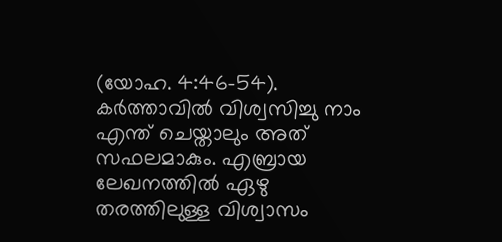(യോഹ. 4:46-54). കർത്താവിൽ വിശ്വസിച്ചു നാം എന്ത് ചെയ്താലും അത് സഫലമാകും. എബ്രായ ലേഖനത്തിൽ ഏഴു തരത്തിലുള്ള വിശ്വാസം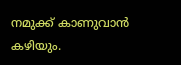നമുക്ക് കാണുവാൻ കഴിയും.